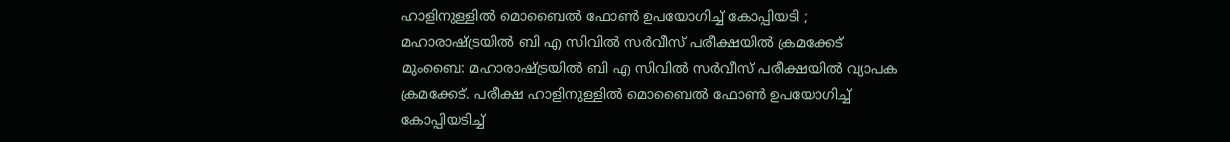ഹാളിനുള്ളിൽ മൊബൈൽ ഫോൺ ഉപയോഗിച്ച് കോപ്പിയടി ; മഹാരാഷ്ട്രയിൽ ബി എ സിവിൽ സർവീസ് പരീക്ഷയിൽ ക്രമക്കേട്
മുംബൈ: മഹാരാഷ്ട്രയിൽ ബി എ സിവിൽ സർവീസ് പരീക്ഷയിൽ വ്യാപക ക്രമക്കേട്. പരീക്ഷ ഹാളിനുള്ളിൽ മൊബൈൽ ഫോൺ ഉപയോഗിച്ച് കോപ്പിയടിച്ച്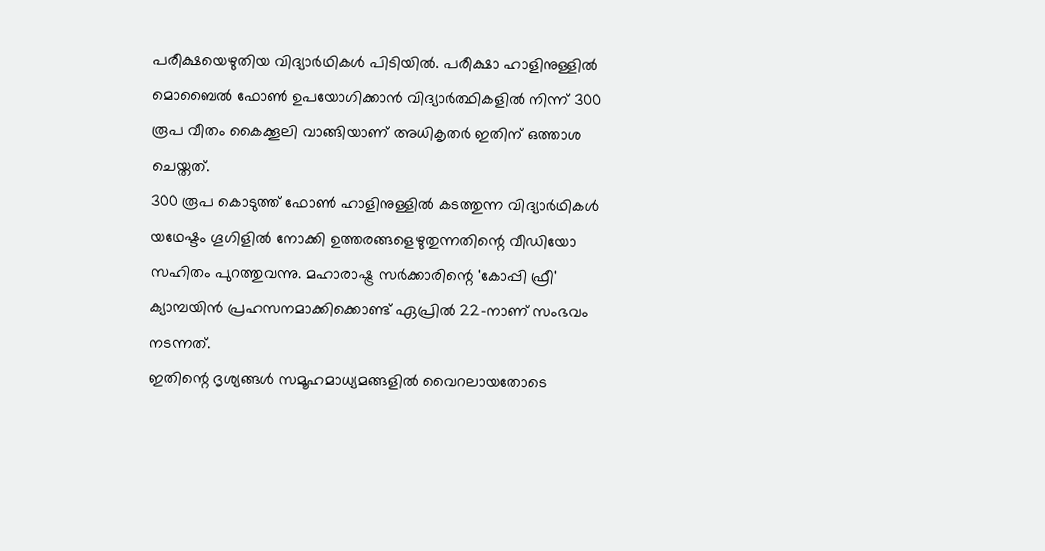പരീക്ഷയെഴുതിയ വിദ്യാർഥികൾ പിടിയിൽ. പരീക്ഷാ ഹാളിനുള്ളിൽ മൊബൈൽ ഫോൺ ഉപയോഗിക്കാൻ വിദ്യാർത്ഥികളിൽ നിന്ന് 300 രൂപ വീതം കൈക്കൂലി വാങ്ങിയാണ് അധികൃതർ ഇതിന് ഒത്താശ ചെയ്തത്.
300 രൂപ കൊടുത്ത് ഫോൺ ഹാളിനുള്ളിൽ കടത്തുന്ന വിദ്യാർഥികൾ യഥേഷ്ടം ഗൂഗിളിൽ നോക്കി ഉത്തരങ്ങളെഴുതുന്നതിന്റെ വീഡിയോ സഹിതം പുറത്തുവന്നു. മഹാരാഷ്ട്ര സർക്കാരിന്റെ 'കോപ്പി ഫ്രീ' ക്യാമ്പയിൻ പ്രഹസനമാക്കിക്കൊണ്ട് ഏപ്രിൽ 22-നാണ് സംഭവം നടന്നത്.
ഇതിന്റെ ദൃശ്യങ്ങൾ സമൂഹമാധ്യമങ്ങളിൽ വൈറലായതോടെ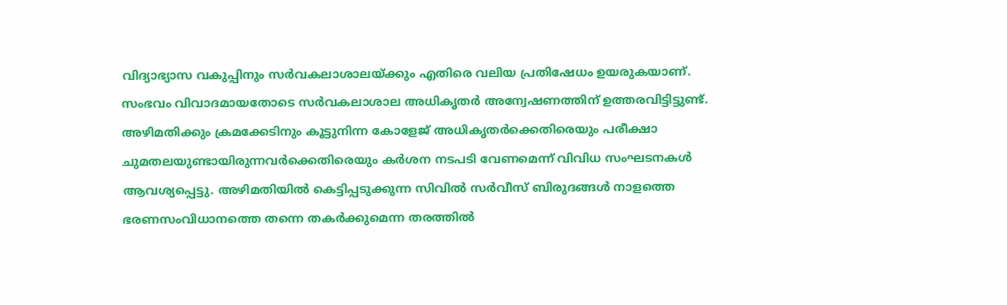വിദ്യാഭ്യാസ വകുപ്പിനും സർവകലാശാലയ്ക്കും എതിരെ വലിയ പ്രതിഷേധം ഉയരുകയാണ്. സംഭവം വിവാദമായതോടെ സർവകലാശാല അധികൃതർ അന്വേഷണത്തിന് ഉത്തരവിട്ടിട്ടുണ്ട്.
അഴിമതിക്കും ക്രമക്കേടിനും കൂട്ടുനിന്ന കോളേജ് അധികൃതർക്കെതിരെയും പരീക്ഷാ ചുമതലയുണ്ടായിരുന്നവർക്കെതിരെയും കർശന നടപടി വേണമെന്ന് വിവിധ സംഘടനകൾ ആവശ്യപ്പെട്ടു. അഴിമതിയിൽ കെട്ടിപ്പടുക്കുന്ന സിവിൽ സർവീസ് ബിരുദങ്ങൾ നാളത്തെ ഭരണസംവിധാനത്തെ തന്നെ തകർക്കുമെന്ന തരത്തിൽ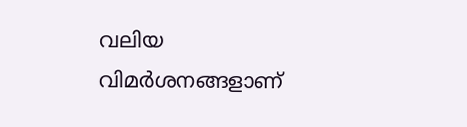വലിയ വിമർശനങ്ങളാണ്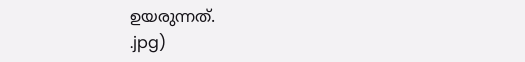ഉയരുന്നത്.
.jpg)